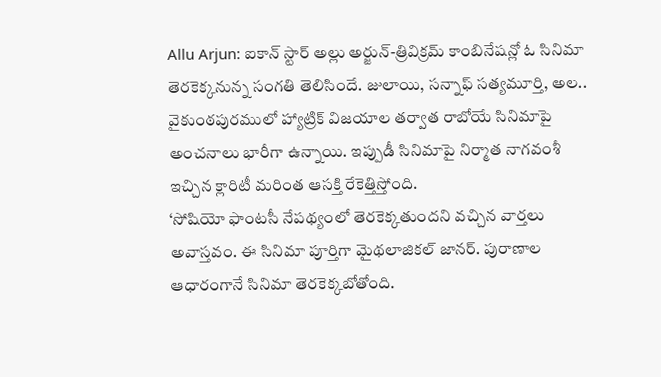Allu Arjun: ఐకాన్ స్టార్ అల్లు అర్జున్-త్రివిక్రమ్ కాంబినేషన్లో ఓ సినిమా తెరకెక్కనున్న సంగతి తెలిసిందే. జులాయి, సన్నాఫ్ సత్యమూర్తి, అల.. వైకుంఠపురములో హ్యాట్రిక్ విజయాల తర్వాత రాబోయే సినిమాపై అంచనాలు భారీగా ఉన్నాయి. ఇప్పుడీ సినిమాపై నిర్మాత నాగవంశీ ఇచ్చిన క్లారిటీ మరింత ఆసక్తి రేకెత్తిస్తోంది.
‘సోషియో ఫాంటసీ నేపథ్యంలో తెరకెక్కతుందని వచ్చిన వార్తలు అవాస్తవం. ఈ సినిమా పూర్తిగా మైథలాజికల్ జానర్. పురాణాల ఆధారంగానే సినిమా తెరకెక్కబోతోంది.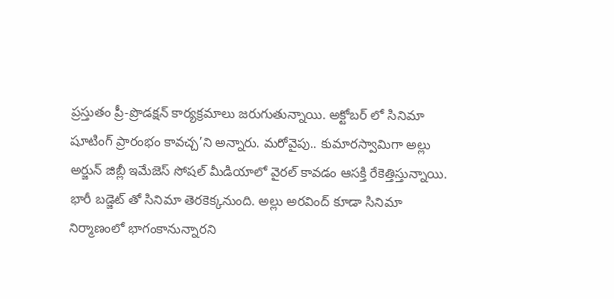ప్రస్తుతం ప్రీ-ప్రొడక్షన్ కార్యక్రమాలు జరుగుతున్నాయి. అక్టోబర్ లో సినిమా షూటింగ్ ప్రారంభం కావచ్చ’ని అన్నారు. మరోవైపు.. కుమారస్వామిగా అల్లు అర్జున్ జిబ్లీ ఇమేజెస్ సోషల్ మీడియాలో వైరల్ కావడం ఆసక్తి రేకెత్తిస్తున్నాయి.
భారీ బడ్జెట్ తో సినిమా తెరకెక్కనుంది. అల్లు అరవింద్ కూడా సినిమా నిర్మాణంలో భాగంకానున్నారని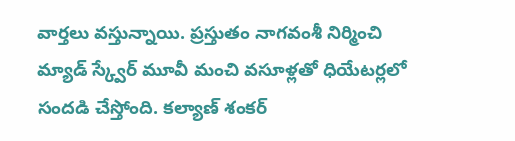వార్తలు వస్తున్నాయి. ప్రస్తుతం నాగవంశీ నిర్మించి మ్యాడ్ స్క్వేర్ మూవీ మంచి వసూళ్లతో ధియేటర్లలో సందడి చేస్తోంది. కల్యాణ్ శంకర్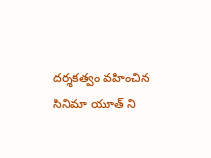దర్శకత్వం వహించిన సినిమా యూత్ ని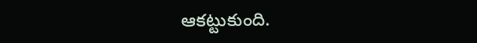ఆకట్టుకుంది.